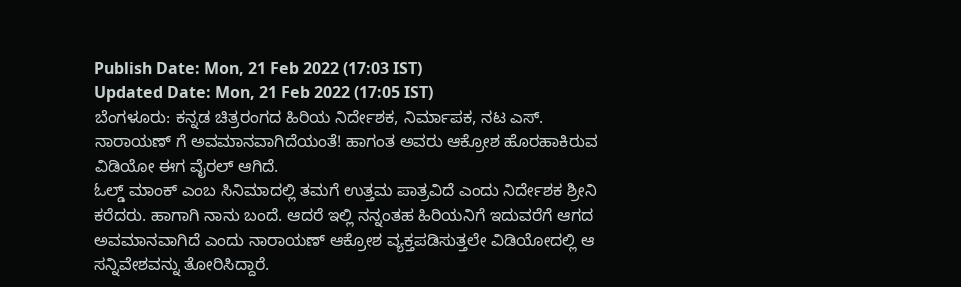Publish Date: Mon, 21 Feb 2022 (17:03 IST)
Updated Date: Mon, 21 Feb 2022 (17:05 IST)
ಬೆಂಗಳೂರು: ಕನ್ನಡ ಚಿತ್ರರಂಗದ ಹಿರಿಯ ನಿರ್ದೇಶಕ, ನಿರ್ಮಾಪಕ, ನಟ ಎಸ್. ನಾರಾಯಣ್ ಗೆ ಅವಮಾನವಾಗಿದೆಯಂತೆ! ಹಾಗಂತ ಅವರು ಆಕ್ರೋಶ ಹೊರಹಾಕಿರುವ ವಿಡಿಯೋ ಈಗ ವೈರಲ್ ಆಗಿದೆ.
ಓಲ್ಡ್ ಮಾಂಕ್ ಎಂಬ ಸಿನಿಮಾದಲ್ಲಿ ತಮಗೆ ಉತ್ತಮ ಪಾತ್ರವಿದೆ ಎಂದು ನಿರ್ದೇಶಕ ಶ್ರೀನಿ ಕರೆದರು. ಹಾಗಾಗಿ ನಾನು ಬಂದೆ. ಆದರೆ ಇಲ್ಲಿ ನನ್ನಂತಹ ಹಿರಿಯನಿಗೆ ಇದುವರೆಗೆ ಆಗದ ಅವಮಾನವಾಗಿದೆ ಎಂದು ನಾರಾಯಣ್ ಆಕ್ರೋಶ ವ್ಯಕ್ತಪಡಿಸುತ್ತಲೇ ವಿಡಿಯೋದಲ್ಲಿ ಆ ಸನ್ನಿವೇಶವನ್ನು ತೋರಿಸಿದ್ದಾರೆ.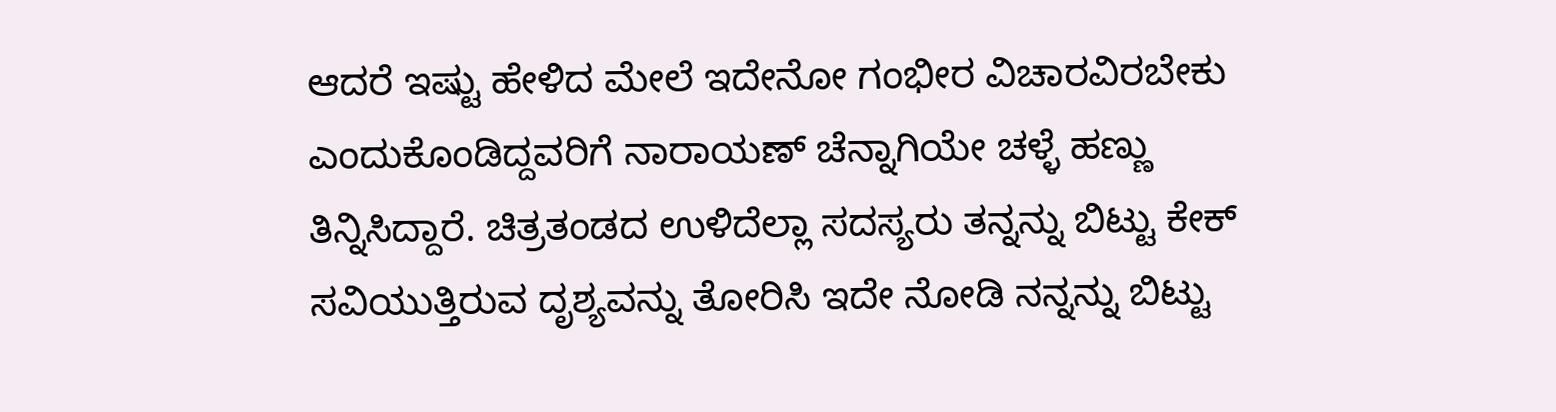ಆದರೆ ಇಷ್ಟು ಹೇಳಿದ ಮೇಲೆ ಇದೇನೋ ಗಂಭೀರ ವಿಚಾರವಿರಬೇಕು ಎಂದುಕೊಂಡಿದ್ದವರಿಗೆ ನಾರಾಯಣ್ ಚೆನ್ನಾಗಿಯೇ ಚಳ್ಳೆ ಹಣ್ಣು ತಿನ್ನಿಸಿದ್ದಾರೆ. ಚಿತ್ರತಂಡದ ಉಳಿದೆಲ್ಲಾ ಸದಸ್ಯರು ತನ್ನನ್ನು ಬಿಟ್ಟು ಕೇಕ್ ಸವಿಯುತ್ತಿರುವ ದೃಶ್ಯವನ್ನು ತೋರಿಸಿ ಇದೇ ನೋಡಿ ನನ್ನನ್ನು ಬಿಟ್ಟು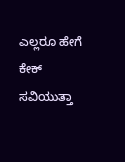ಎಲ್ಲರೂ ಹೇಗೆ ಕೇಕ್ ಸವಿಯುತ್ತಾ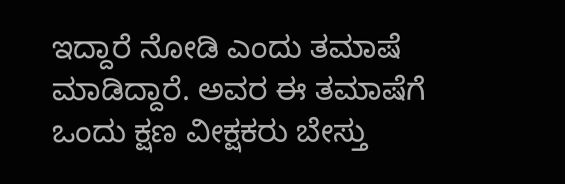ಇದ್ದಾರೆ ನೋಡಿ ಎಂದು ತಮಾಷೆ ಮಾಡಿದ್ದಾರೆ. ಅವರ ಈ ತಮಾಷೆಗೆ ಒಂದು ಕ್ಷಣ ವೀಕ್ಷಕರು ಬೇಸ್ತು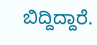ಬಿದ್ದಿದ್ದಾರೆ.